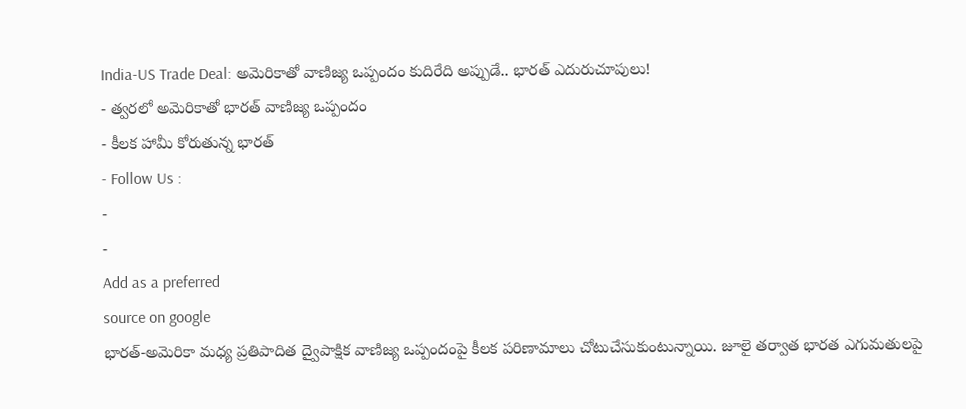India-US Trade Deal: అమెరికాతో వాణిజ్య ఒప్పందం కుదిరేది అప్పుడే.. భారత్ ఎదురుచూపులు!
- త్వరలో అమెరికాతో భారత్ వాణిజ్య ఒప్పందం
- కీలక హామీ కోరుతున్న భారత్
- Follow Us :
-
-
Add as a preferred
source on google
భారత్-అమెరికా మధ్య ప్రతిపాదిత ద్వైపాక్షిక వాణిజ్య ఒప్పందంపై కీలక పరిణామాలు చోటుచేసుకుంటున్నాయి. జూలై తర్వాత భారత ఎగుమతులపై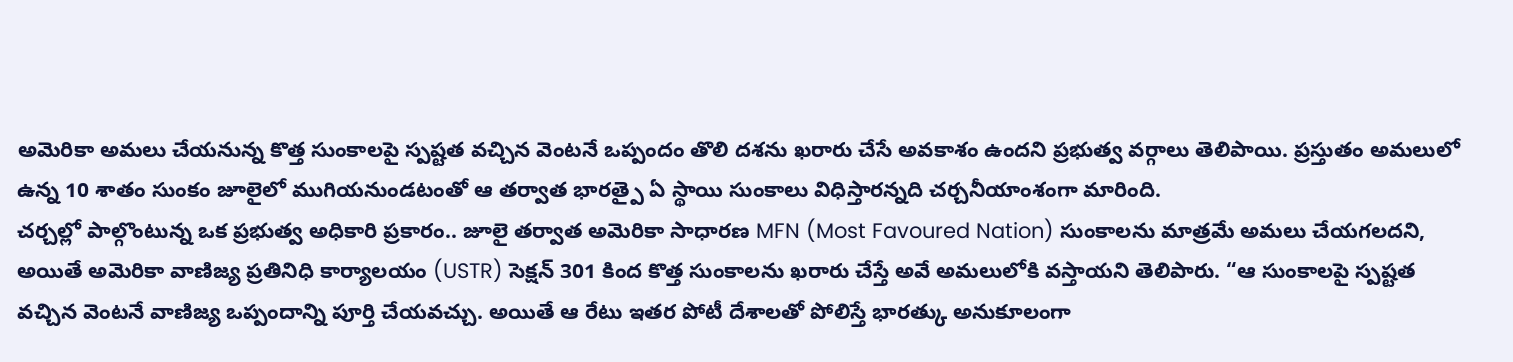అమెరికా అమలు చేయనున్న కొత్త సుంకాలపై స్పష్టత వచ్చిన వెంటనే ఒప్పందం తొలి దశను ఖరారు చేసే అవకాశం ఉందని ప్రభుత్వ వర్గాలు తెలిపాయి. ప్రస్తుతం అమలులో ఉన్న 10 శాతం సుంకం జూలైలో ముగియనుండటంతో ఆ తర్వాత భారత్పై ఏ స్థాయి సుంకాలు విధిస్తారన్నది చర్చనీయాంశంగా మారింది.
చర్చల్లో పాల్గొంటున్న ఒక ప్రభుత్వ అధికారి ప్రకారం.. జూలై తర్వాత అమెరికా సాధారణ MFN (Most Favoured Nation) సుంకాలను మాత్రమే అమలు చేయగలదని, అయితే అమెరికా వాణిజ్య ప్రతినిధి కార్యాలయం (USTR) సెక్షన్ 301 కింద కొత్త సుంకాలను ఖరారు చేస్తే అవే అమలులోకి వస్తాయని తెలిపారు. “ఆ సుంకాలపై స్పష్టత వచ్చిన వెంటనే వాణిజ్య ఒప్పందాన్ని పూర్తి చేయవచ్చు. అయితే ఆ రేటు ఇతర పోటీ దేశాలతో పోలిస్తే భారత్కు అనుకూలంగా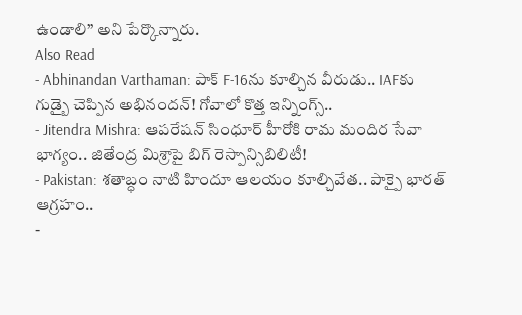ఉండాలి” అని పేర్కొన్నారు.
Also Read
- Abhinandan Varthaman: పాక్ F-16ను కూల్చిన వీరుడు.. IAFకు గుడ్బై చెప్పిన అభినందన్! గోవాలో కొత్త ఇన్నింగ్స్..
- Jitendra Mishra: ఆపరేషన్ సింధూర్ హీరోకి రామ మందిర సేవా భాగ్యం.. జితేంద్ర మిశ్రాపై బిగ్ రెస్పాన్సిబిలిటీ!
- Pakistan: శతాబ్ధం నాటి హిందూ ఆలయం కూల్చివేత.. పాక్పై భారత్ ఆగ్రహం..
-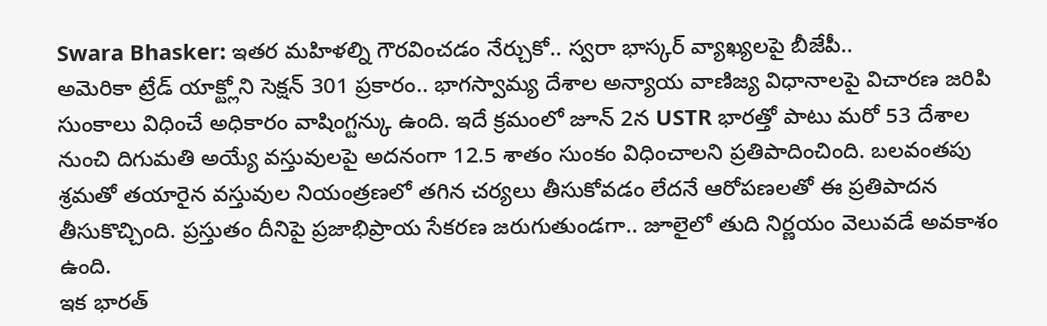Swara Bhasker: ఇతర మహిళల్ని గౌరవించడం నేర్చుకో.. స్వరా భాస్కర్ వ్యాఖ్యలపై బీజేపీ..
అమెరికా ట్రేడ్ యాక్ట్లోని సెక్షన్ 301 ప్రకారం.. భాగస్వామ్య దేశాల అన్యాయ వాణిజ్య విధానాలపై విచారణ జరిపి సుంకాలు విధించే అధికారం వాషింగ్టన్కు ఉంది. ఇదే క్రమంలో జూన్ 2న USTR భారత్తో పాటు మరో 53 దేశాల నుంచి దిగుమతి అయ్యే వస్తువులపై అదనంగా 12.5 శాతం సుంకం విధించాలని ప్రతిపాదించింది. బలవంతపు శ్రమతో తయారైన వస్తువుల నియంత్రణలో తగిన చర్యలు తీసుకోవడం లేదనే ఆరోపణలతో ఈ ప్రతిపాదన తీసుకొచ్చింది. ప్రస్తుతం దీనిపై ప్రజాభిప్రాయ సేకరణ జరుగుతుండగా.. జూలైలో తుది నిర్ణయం వెలువడే అవకాశం ఉంది.
ఇక భారత్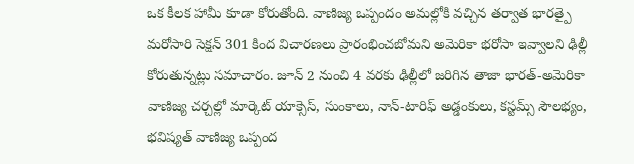ఒక కీలక హామీ కూడా కోరుతోంది. వాణిజ్య ఒప్పందం అమల్లోకి వచ్చిన తర్వాత భారత్పై మరోసారి సెక్షన్ 301 కింద విచారణలు ప్రారంభించబోమని అమెరికా భరోసా ఇవ్వాలని ఢిల్లీ కోరుతున్నట్లు సమాచారం. జూన్ 2 నుంచి 4 వరకు ఢిల్లీలో జరిగిన తాజా భారత్-అమెరికా వాణిజ్య చర్చల్లో మార్కెట్ యాక్సెస్, సుంకాలు, నాన్-టారిఫ్ అడ్డంకులు, కస్టమ్స్ సౌలభ్యం, భవిష్యత్ వాణిజ్య ఒప్పంద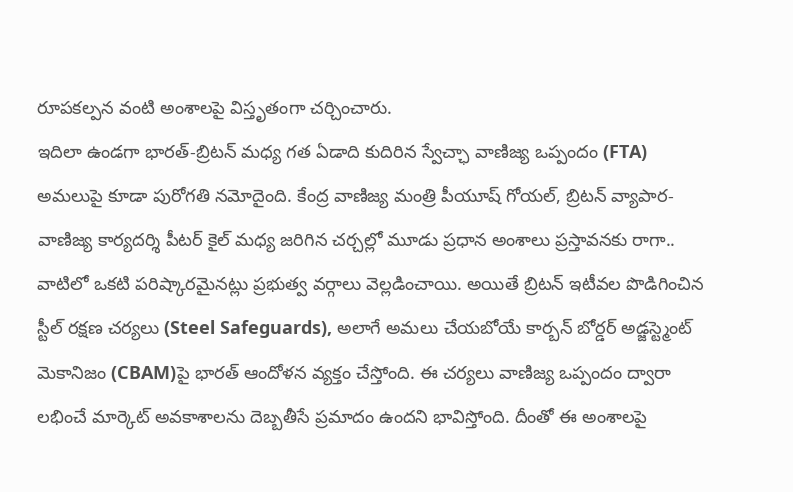రూపకల్పన వంటి అంశాలపై విస్తృతంగా చర్చించారు.
ఇదిలా ఉండగా భారత్-బ్రిటన్ మధ్య గత ఏడాది కుదిరిన స్వేచ్ఛా వాణిజ్య ఒప్పందం (FTA) అమలుపై కూడా పురోగతి నమోదైంది. కేంద్ర వాణిజ్య మంత్రి పీయూష్ గోయల్, బ్రిటన్ వ్యాపార-వాణిజ్య కార్యదర్శి పీటర్ కైల్ మధ్య జరిగిన చర్చల్లో మూడు ప్రధాన అంశాలు ప్రస్తావనకు రాగా.. వాటిలో ఒకటి పరిష్కారమైనట్లు ప్రభుత్వ వర్గాలు వెల్లడించాయి. అయితే బ్రిటన్ ఇటీవల పొడిగించిన స్టీల్ రక్షణ చర్యలు (Steel Safeguards), అలాగే అమలు చేయబోయే కార్బన్ బోర్డర్ అడ్జస్ట్మెంట్ మెకానిజం (CBAM)పై భారత్ ఆందోళన వ్యక్తం చేస్తోంది. ఈ చర్యలు వాణిజ్య ఒప్పందం ద్వారా లభించే మార్కెట్ అవకాశాలను దెబ్బతీసే ప్రమాదం ఉందని భావిస్తోంది. దీంతో ఈ అంశాలపై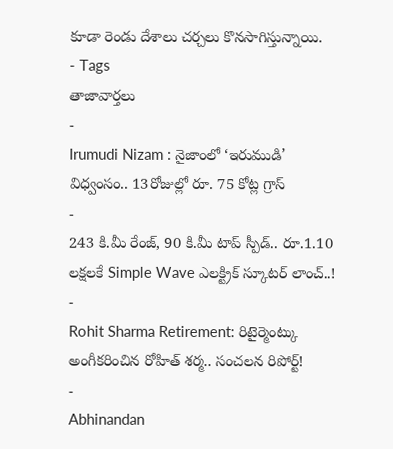కూడా రెండు దేశాలు చర్చలు కొనసాగిస్తున్నాయి.
- Tags
తాజావార్తలు
-
Irumudi Nizam : నైజాంలో ‘ఇరుముడి’ విధ్వంసం.. 13రోజుల్లో రూ. 75 కోట్ల గ్రాస్
-
243 కి.మీ రేంజ్, 90 కి.మీ టాప్ స్పీడ్.. రూ.1.10 లక్షలకే Simple Wave ఎలక్ట్రిక్ స్కూటర్ లాంచ్..!
-
Rohit Sharma Retirement: రిటైర్మెంట్కు అంగీకరించిన రోహిత్ శర్మ.. సంచలన రిపోర్ట్!
-
Abhinandan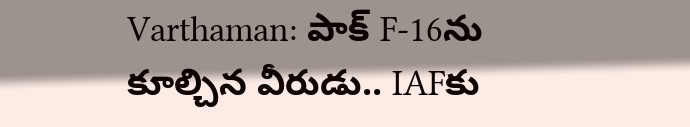Varthaman: పాక్ F-16ను కూల్చిన వీరుడు.. IAFకు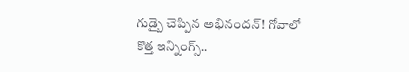గుడ్బై చెప్పిన అభినందన్! గోవాలో కొత్త ఇన్నింగ్స్..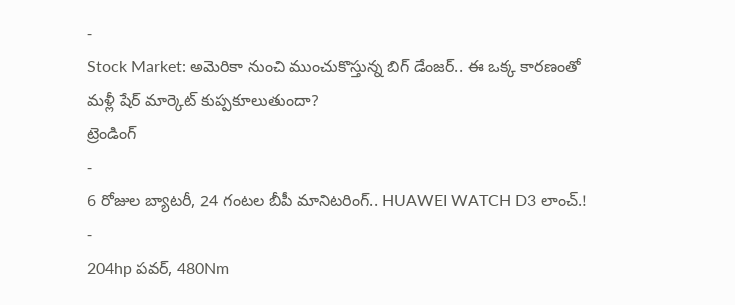-
Stock Market: అమెరికా నుంచి ముంచుకొస్తున్న బిగ్ డేంజర్.. ఈ ఒక్క కారణంతో మళ్లీ షేర్ మార్కెట్ కుప్పకూలుతుందా?
ట్రెండింగ్
-
6 రోజుల బ్యాటరీ, 24 గంటల బీపీ మానిటరింగ్.. HUAWEI WATCH D3 లాంచ్.!
-
204hp పవర్, 480Nm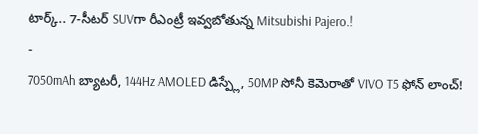టార్క్.. 7-సీటర్ SUVగా రీఎంట్రీ ఇవ్వబోతున్న Mitsubishi Pajero.!
-
7050mAh బ్యాటరీ, 144Hz AMOLED డిస్ప్లే, 50MP సోనీ కెమెరాతో VIVO T5 ఫోన్ లాంచ్!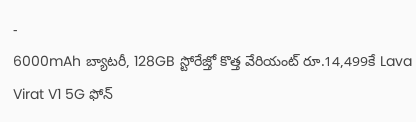-
6000mAh బ్యాటరీ, 128GB స్టోరేజ్తో కొత్త వేరియంట్ రూ.14,499కే Lava Virat V1 5G ఫోన్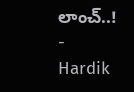లాంచ్..!
-
Hardik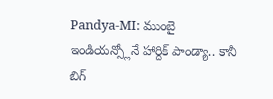Pandya-MI: ముంబై ఇండియన్స్లోనే హార్దిక్ పాండ్యా.. కానీ బిగ్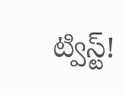ట్విస్ట్!